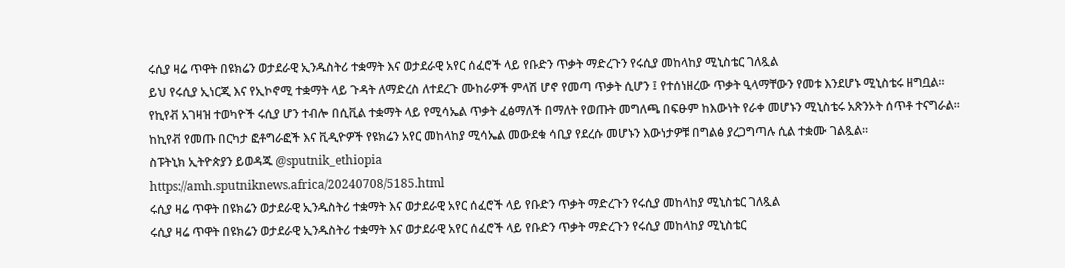ሩሲያ ዛሬ ጥዋት በዩክሬን ወታደራዊ ኢንዱስትሪ ተቋማት እና ወታደራዊ አየር ሰፈሮች ላይ የቡድን ጥቃት ማድረጉን የሩሲያ መከላከያ ሚኒስቴር ገለጿል
ይህ የሩሲያ ኢነርጂ እና የኢኮኖሚ ተቋማት ላይ ጉዳት ለማድረስ ለተደረጉ ሙከራዎች ምላሽ ሆኖ የመጣ ጥቃት ሲሆን ፤ የተሰነዘረው ጥቃት ዒላማቸውን የመቱ እንደሆኑ ሚኒስቴሩ ዘግቧል።
የኪየቭ አገዛዝ ተወካዮች ሩሲያ ሆን ተብሎ በሲቪል ተቋማት ላይ የሚሳኤል ጥቃት ፈፅማለች በማለት የወጡት መግለጫ በፍፁም ከእውነት የራቀ መሆኑን ሚኒስቴሩ አጽንኦት ሰጥቶ ተናግራል።
ከኪየቭ የመጡ በርካታ ፎቶግራፎች እና ቪዲዮዎች የዩክሬን አየር መከላከያ ሚሳኤል መውደቁ ሳቢያ የደረሱ መሆኑን እውነታዎቹ በግልፅ ያረጋግጣሉ ሲል ተቋሙ ገልጿል።
ስፑትኒክ ኢትዮጵያን ይወዳጁ @sputnik_ethiopia
https://amh.sputniknews.africa/20240708/5185.html
ሩሲያ ዛሬ ጥዋት በዩክሬን ወታደራዊ ኢንዱስትሪ ተቋማት እና ወታደራዊ አየር ሰፈሮች ላይ የቡድን ጥቃት ማድረጉን የሩሲያ መከላከያ ሚኒስቴር ገለጿል
ሩሲያ ዛሬ ጥዋት በዩክሬን ወታደራዊ ኢንዱስትሪ ተቋማት እና ወታደራዊ አየር ሰፈሮች ላይ የቡድን ጥቃት ማድረጉን የሩሲያ መከላከያ ሚኒስቴር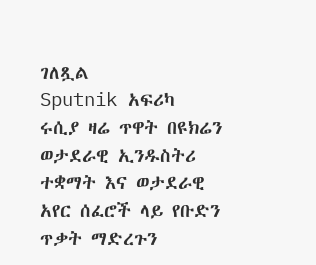ገለጿል
Sputnik አፍሪካ
ሩሲያ ዛሬ ጥዋት በዩክሬን ወታደራዊ ኢንዱስትሪ ተቋማት እና ወታደራዊ አየር ሰፈሮች ላይ የቡድን ጥቃት ማድረጉን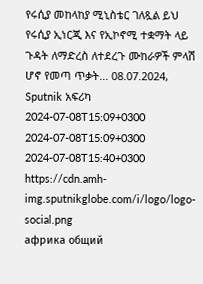የሩሲያ መከላከያ ሚኒስቴር ገለጿል ይህ የሩሲያ ኢነርጂ እና የኢኮኖሚ ተቋማት ላይ ጉዳት ለማድረስ ለተደረጉ ሙከራዎች ምላሽ ሆኖ የመጣ ጥቃት... 08.07.2024, Sputnik አፍሪካ
2024-07-08T15:09+0300
2024-07-08T15:09+0300
2024-07-08T15:40+0300
https://cdn.amh-img.sputnikglobe.com/i/logo/logo-social.png
африка общий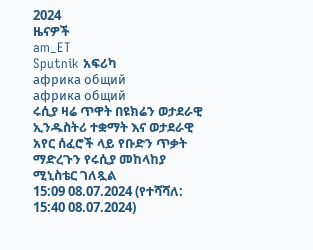2024
ዜናዎች
am_ET
Sputnik አፍሪካ
африка общий
африка общий
ሩሲያ ዛሬ ጥዋት በዩክሬን ወታደራዊ ኢንዱስትሪ ተቋማት እና ወታደራዊ አየር ሰፈሮች ላይ የቡድን ጥቃት ማድረጉን የሩሲያ መከላከያ ሚኒስቴር ገለጿል
15:09 08.07.2024 (የተሻሻለ: 15:40 08.07.2024)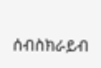ሰብስክራይብ